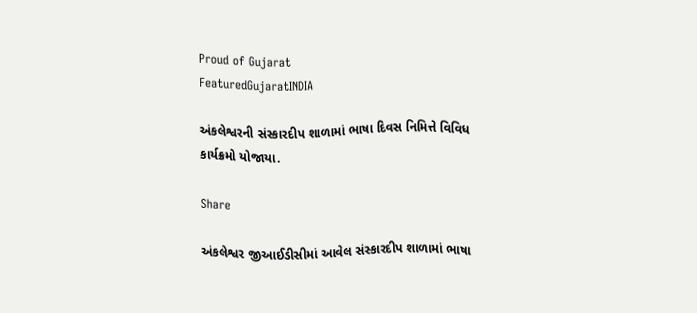Proud of Gujarat
FeaturedGujaratINDIA

અંકલેશ્વરની સંસ્કારદીપ શાળામાં ભાષા દિવસ નિમિત્તે વિવિધ કાર્યક્રમો યોજાયા.

Share

અંકલેશ્વર જીઆઈડીસીમાં આવેલ સંસ્કારદીપ શાળામાં ભાષા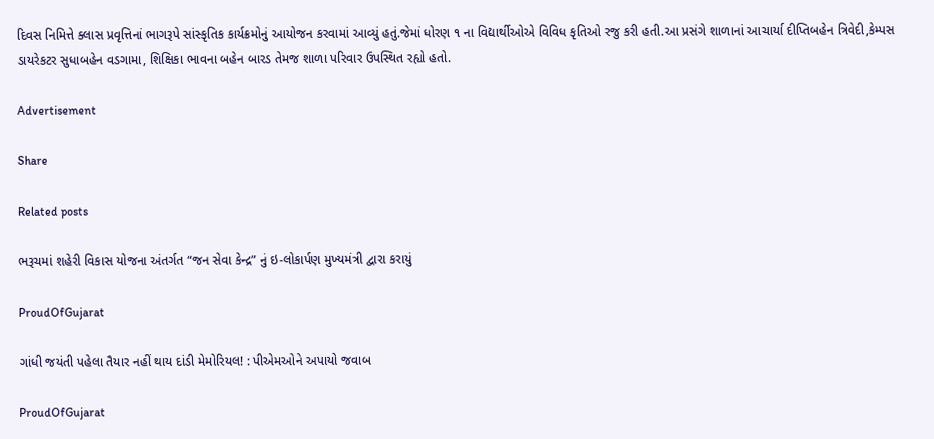દિવસ નિમિત્તે ક્લાસ પ્રવૃત્તિનાં ભાગરૂપે સાંસ્કૃતિક કાર્યક્રમોનું આયોજન કરવામાં આવ્યું હતું.જેમાં ધોરણ ૧ ના વિદ્યાર્થીઓએ વિવિધ કૃતિઓ રજુ કરી હતી.આ પ્રસંગે શાળાનાં આચાર્યા દીપ્તિબહેન ત્રિવેદી,કેમ્પસ ડાયરેકટર સુધાબહેન વડગામા, શિક્ષિકા ભાવના બહેન બારડ તેમજ શાળા પરિવાર ઉપસ્થિત રહ્યો હતો.

Advertisement

Share

Related posts

ભરૂચમાં શહેરી વિકાસ યોજના અંતર્ગત “જન સેવા કેન્દ્ર” નું ઇ-લોકાર્પણ મુખ્યમંત્રી દ્વારા કરાયું

ProudOfGujarat

ગાંધી જયંતી પહેલા તૈયાર નહીં થાય દાંડી મેમોરિયલ! : પીએમઓને અપાયો જવાબ

ProudOfGujarat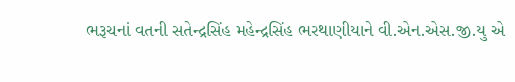ભરૂચનાં વતની સતેન્દ્રસિંહ મહેન્દ્રસિંહ ભરથાણીયાને વી.એન.એસ.જી.યુ એ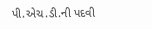પી.એચ.ડી.ની પદવી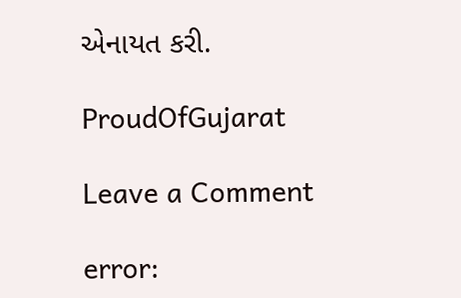એનાયત કરી.

ProudOfGujarat

Leave a Comment

error: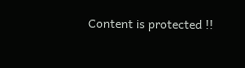Content is protected !!